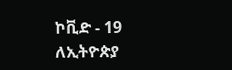ኮቪድ - 19 ለኢትዮጵያ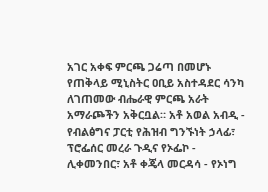አገር አቀፍ ምርጫ ጋሬጣ በመሆኑ የጠቅላይ ሚኒስትር ዐቢይ አስተዳደር ሳንካ ለገጠመው ብሔራዊ ምርጫ አራት አማራጮችን አቅርቧል። አቶ አወል አብዲ - የብልፅግና ፓርቲ የሕዝብ ግንኙነት ኃላፊ፣ ፕሮፌሰር መረራ ጉዲና የኦፌኮ - ሊቀመንበር፣ አቶ ቀጄላ መርዳሳ - የኦነግ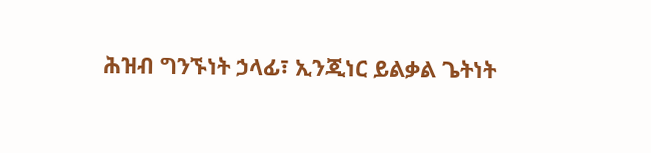ሕዝብ ግንኙነት ኃላፊ፣ ኢንጂነር ይልቃል ጌትነት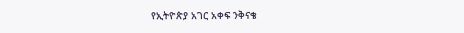የኢትዮጵያ አገር አቀፍ ንቅናቄ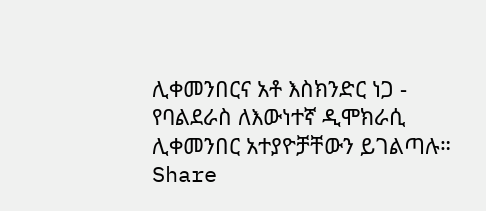ሊቀመንበርና አቶ እስክንድር ነጋ - የባልደራስ ለእውነተኛ ዲሞክራሲ ሊቀመንበር አተያዮቻቸውን ይገልጣሉ።
Share